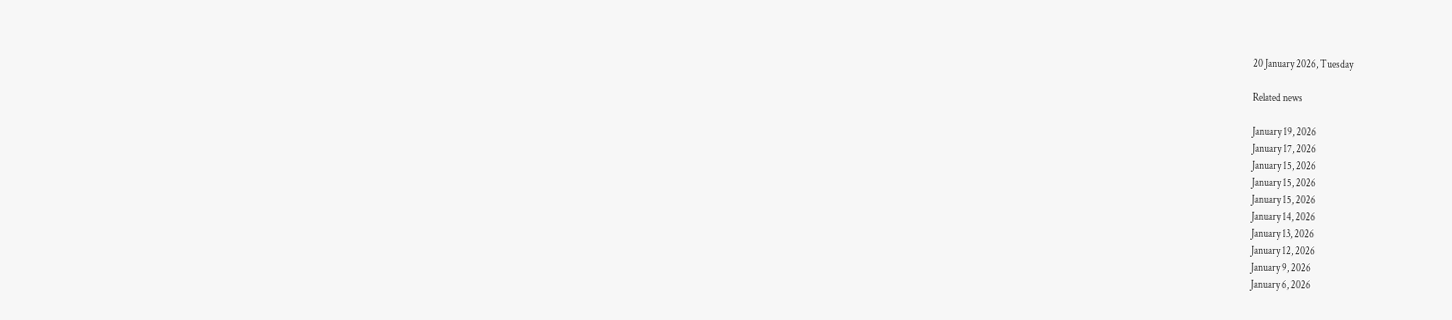20 January 2026, Tuesday

Related news

January 19, 2026
January 17, 2026
January 15, 2026
January 15, 2026
January 15, 2026
January 14, 2026
January 13, 2026
January 12, 2026
January 9, 2026
January 6, 2026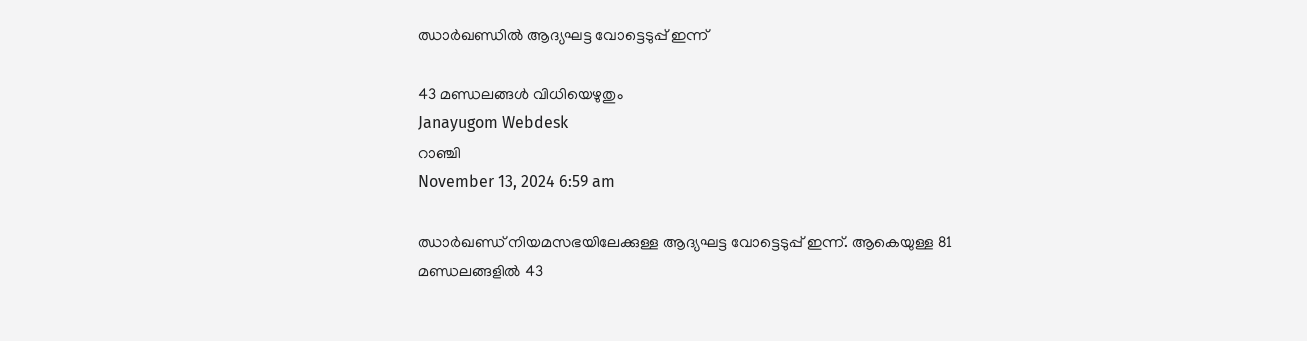ഝാര്‍ഖണ്ഡില്‍ ആദ്യഘട്ട വോട്ടെടുപ്പ് ഇന്ന്

43 മണ്ഡലങ്ങള്‍ വിധിയെഴുതും
Janayugom Webdesk
റാഞ്ചി
November 13, 2024 6:59 am

ഝാര്‍ഖണ്ഡ് നിയമസഭയിലേക്കുള്ള ആദ്യഘട്ട വോട്ടെടുപ്പ് ഇന്ന്. ആകെയുള്ള 81 മണ്ഡലങ്ങളില്‍ 43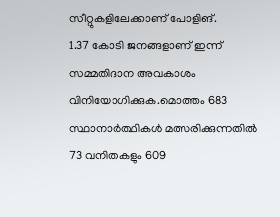സീറ്റുകളിലേക്കാണ് പോളിങ്.
1.37 കോടി ജനങ്ങളാണ് ഇന്ന് സമ്മതിദാന അവകാശം വിനിയോഗിക്കുക.മൊത്തം 683 സ്ഥാനാര്‍ത്ഥികള്‍ മത്സരിക്കുന്നതില്‍ 73 വനിതകളും 609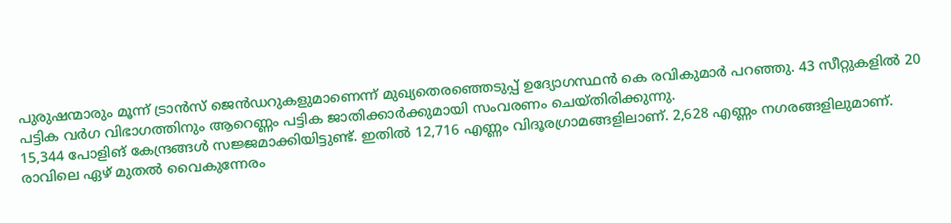പുരുഷന്മാരും മൂന്ന് ട്രാന്‍സ് ജെന്‍ഡറുകളുമാണെന്ന് മുഖ്യതെരഞ്ഞെടുപ്പ് ഉദ്യോഗസ്ഥന്‍ കെ രവികുമാര്‍ പറഞ്ഞു. 43 സീറ്റുകളില്‍ 20 പട്ടിക വര്‍ഗ വിഭാഗത്തിനും ആറെണ്ണം പട്ടിക ജാതിക്കാര്‍ക്കുമായി സംവരണം ചെയ്തിരിക്കുന്നു.
15,344 പോളിങ് കേന്ദ്രങ്ങള്‍ സജ്ജമാക്കിയിട്ടുണ്ട്. ഇതില്‍ 12,716 എണ്ണം വിദൂരഗ്രാമങ്ങളിലാണ്. 2,628 എണ്ണം നഗരങ്ങളിലുമാണ്. രാവിലെ ഏഴ് മുതല്‍ വൈകുന്നേരം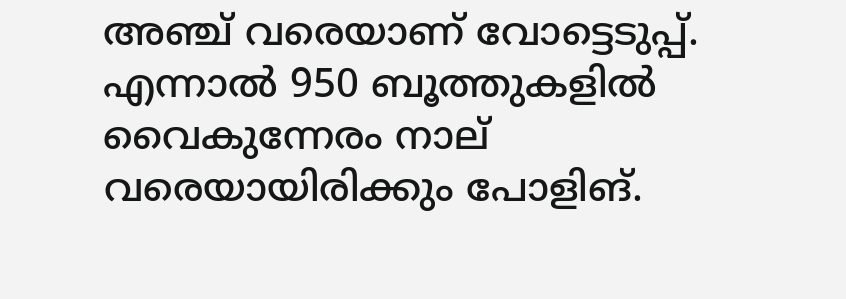അഞ്ച് വരെയാണ് വോട്ടെടുപ്പ്. എന്നാല്‍ 950 ബൂത്തുകളില്‍ വൈകുന്നേരം നാല് വരെയായിരിക്കും പോളിങ്.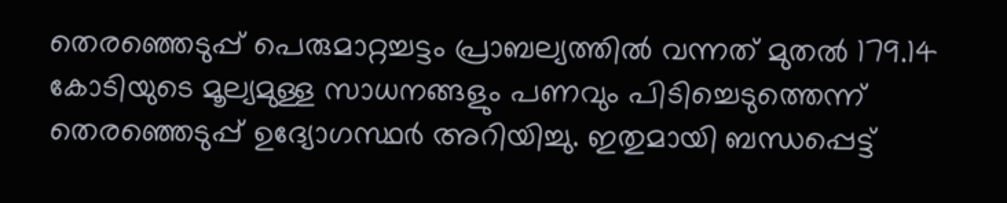തെരഞ്ഞെടുപ്പ് പെരുമാറ്റച്ചട്ടം പ്രാബല്യത്തില്‍ വന്നത് മുതല്‍ 179.14 കോടിയുടെ മൂല്യമുള്ള സാധനങ്ങളും പണവും പിടിച്ചെടുത്തെന്ന് തെരഞ്ഞെടുപ്പ് ഉദ്യോഗസ്ഥര്‍ അറിയിച്ചു. ഇതുമായി ബന്ധപ്പെട്ട്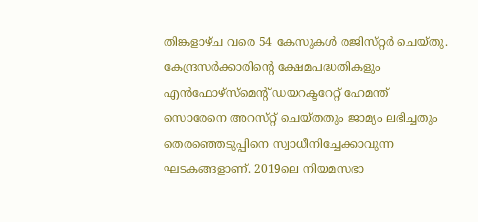തിങ്കളാഴ്ച വരെ 54 കേസുകള്‍ രജിസ‍്റ്റര്‍ ചെയ‍്തു. കേന്ദ്രസര്‍ക്കാരിന്റെ ക്ഷേമപദ്ധതികളും എന്‍ഫോഴ‍്സ‍്മെന്റ് ഡയറക‍്ടറേറ്റ് ഹേമന്ത് സൊരേനെ അറസ‍്റ്റ് ചെയ്തതും ജാമ്യം ലഭിച്ചതും തെരഞ്ഞെടുപ്പിനെ സ്വാധീനിച്ചേക്കാവുന്ന ഘടകങ്ങളാണ്. 2019ലെ നിയമസഭാ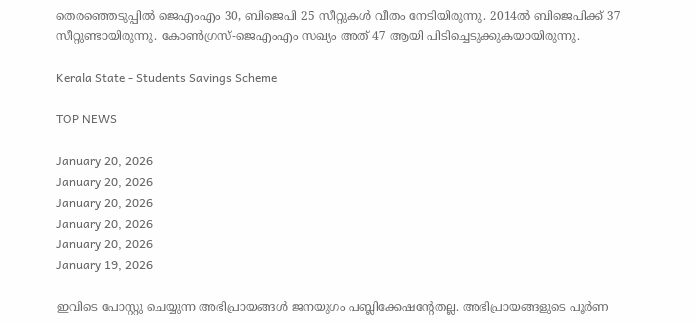തെരഞ്ഞെടുപ്പില്‍ ജെഎംഎം 30, ബിജെപി 25 സീറ്റുകള്‍ വീതം നേടിയിരുന്നു. 2014ല്‍ ബിജെപിക്ക് 37 സീറ്റുണ്ടായിരുന്നു. കോണ്‍ഗ്രസ്-ജെഎംഎം സഖ്യം അത് 47 ആയി പിടിച്ചെടുക്കുകയായിരുന്നു.

Kerala State - Students Savings Scheme

TOP NEWS

January 20, 2026
January 20, 2026
January 20, 2026
January 20, 2026
January 20, 2026
January 19, 2026

ഇവിടെ പോസ്റ്റു ചെയ്യുന്ന അഭിപ്രായങ്ങള്‍ ജനയുഗം പബ്ലിക്കേഷന്റേതല്ല. അഭിപ്രായങ്ങളുടെ പൂര്‍ണ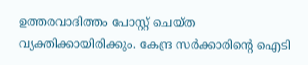ഉത്തരവാദിത്തം പോസ്റ്റ് ചെയ്ത വ്യക്തിക്കായിരിക്കും. കേന്ദ്ര സര്‍ക്കാരിന്റെ ഐടി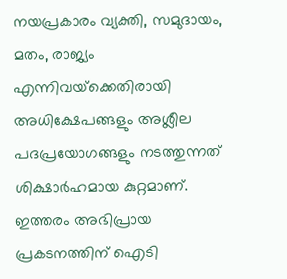നയപ്രകാരം വ്യക്തി, സമുദായം, മതം, രാജ്യം എന്നിവയ്‌ക്കെതിരായി അധിക്ഷേപങ്ങളും അശ്ലീല പദപ്രയോഗങ്ങളും നടത്തുന്നത് ശിക്ഷാര്‍ഹമായ കുറ്റമാണ്. ഇത്തരം അഭിപ്രായ പ്രകടനത്തിന് ഐടി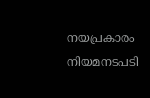നയപ്രകാരം നിയമനടപടി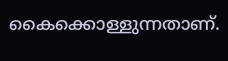കൈക്കൊള്ളുന്നതാണ്.